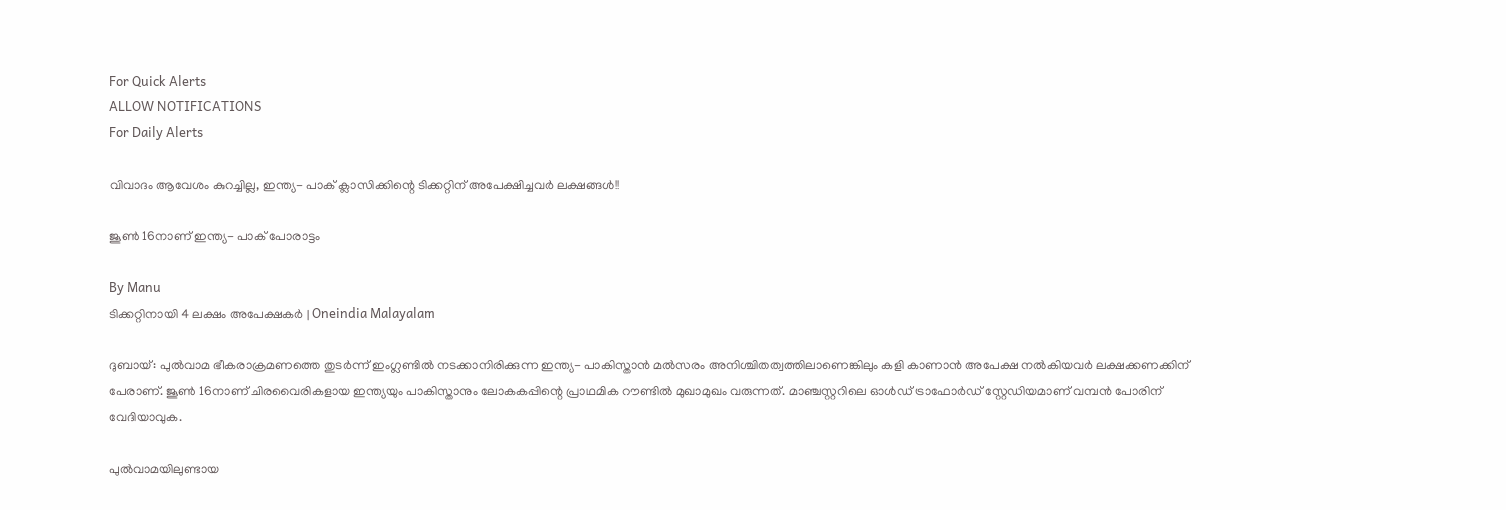For Quick Alerts
ALLOW NOTIFICATIONS
For Daily Alerts

വിവാദം ആവേശം കുറച്ചില്ല, ഇന്ത്യ- പാക് ക്ലാസിക്കിന്റെ ടിക്കറ്റിന് അപേക്ഷിച്ചവര്‍ ലക്ഷങ്ങള്‍!!

ജൂണ്‍ 16നാണ് ഇന്ത്യ- പാക് പോരാട്ടം

By Manu
ടിക്കറ്റിനായി 4 ലക്ഷം അപേക്ഷകര്‍ | Oneindia Malayalam

ദുബായ്: പുല്‍വാമ ഭീകരാക്രമണത്തെ തുടര്‍ന്ന് ഇംഗ്ലണ്ടില്‍ നടക്കാനിരിക്കുന്ന ഇന്ത്യ- പാകിസ്താന്‍ മല്‍സരം അനിശ്ചിതത്വത്തിലാണെങ്കിലും കളി കാണാന്‍ അപേക്ഷ നല്‍കിയവര്‍ ലക്ഷക്കണക്കിന് പേരാണ്. ജൂണ്‍ 16നാണ് ചിരവൈരികളായ ഇന്ത്യയും പാകിസ്താനും ലോകകപ്പിന്റെ പ്രാഥമിക റൗണ്ടില്‍ മുഖാമുഖം വരുന്നത്. മാഞ്ചസ്റ്ററിലെ ഓള്‍ഡ് ട്രാഫോര്‍ഡ് സ്റ്റേഡിയമാണ് വമ്പന്‍ പോരിന് വേദിയാവുക.

പുല്‍വാമയിലുണ്ടായ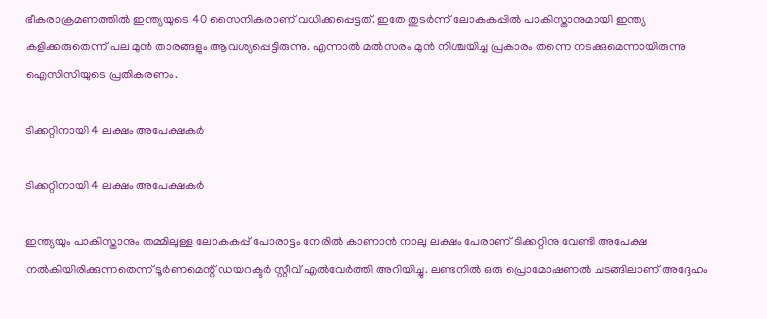ഭീകരാക്രമണത്തില്‍ ഇന്ത്യയുടെ 40 സൈനികരാണ് വധിക്കപ്പെട്ടത്. ഇതേ തുടര്‍ന്ന് ലോകകപ്പില്‍ പാകിസ്താനുമായി ഇന്ത്യ കളിക്കരുതെന്ന് പല മുന്‍ താരങ്ങളും ആവശ്യപ്പെട്ടിരുന്നു. എന്നാല്‍ മല്‍സരം മുന്‍ നിശ്ചയിച്ച പ്രകാരം തന്നെ നടക്കുമെന്നായിരുന്നു ഐസിസിയുടെ പ്രതികരണം.

ടിക്കറ്റിനായി 4 ലക്ഷം അപേക്ഷകര്‍

ടിക്കറ്റിനായി 4 ലക്ഷം അപേക്ഷകര്‍

ഇന്ത്യയും പാകിസ്താനും തമ്മിലുള്ള ലോകകപ്പ് പോരാട്ടം നേരില്‍ കാണാന്‍ നാലു ലക്ഷം പേരാണ് ടിക്കറ്റിനു വേണ്ടി അപേക്ഷ നല്‍കിയിരിക്കുന്നതെന്ന് ടൂര്‍ണമെന്റ് ഡയറക്ടര്‍ സ്റ്റീവ് എല്‍വേര്‍ത്തി അറിയിച്ചു. ലണ്ടനില്‍ ഒരു പ്രൊമോഷണല്‍ ചടങ്ങിലാണ് അദ്ദേഹം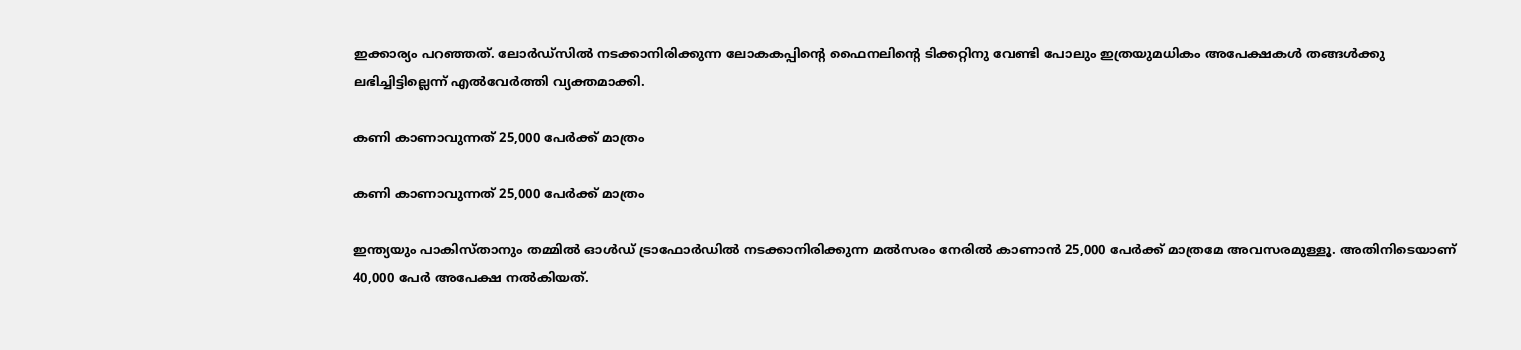ഇക്കാര്യം പറഞ്ഞത്. ലോര്‍ഡ്‌സില്‍ നടക്കാനിരിക്കുന്ന ലോകകപ്പിന്റെ ഫൈനലിന്റെ ടിക്കറ്റിനു വേണ്ടി പോലും ഇത്രയുമധികം അപേക്ഷകള്‍ തങ്ങള്‍ക്കു ലഭിച്ചിട്ടില്ലെന്ന് എല്‍വേര്‍ത്തി വ്യക്തമാക്കി.

കണി കാണാവുന്നത് 25,000 പേര്‍ക്ക് മാത്രം

കണി കാണാവുന്നത് 25,000 പേര്‍ക്ക് മാത്രം

ഇന്ത്യയും പാകിസ്താനും തമ്മില്‍ ഓള്‍ഡ് ട്രാഫോര്‍ഡില്‍ നടക്കാനിരിക്കുന്ന മല്‍സരം നേരില്‍ കാണാന്‍ 25,000 പേര്‍ക്ക് മാത്രമേ അവസരമുള്ളൂ. അതിനിടെയാണ് 40,000 പേര്‍ അപേക്ഷ നല്‍കിയത്.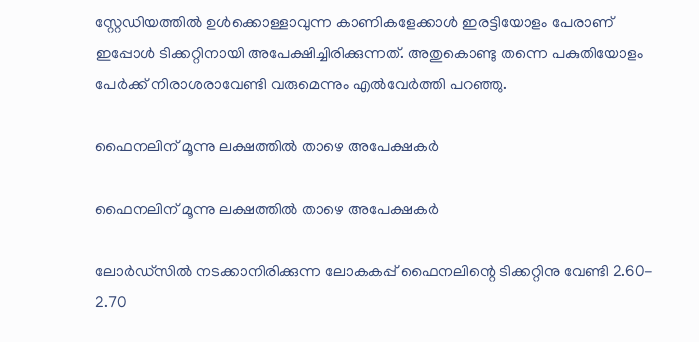സ്റ്റേഡിയത്തില്‍ ഉള്‍ക്കൊള്ളാവുന്ന കാണികളേക്കാള്‍ ഇരട്ടിയോളം പേരാണ് ഇപ്പോള്‍ ടിക്കറ്റിനായി അപേക്ഷിച്ചിരിക്കുന്നത്. അതുകൊണ്ടു തന്നെ പകുതിയോളം പേര്‍ക്ക് നിരാശരാവേണ്ടി വരുമെന്നും എല്‍വേര്‍ത്തി പറഞ്ഞു.

ഫൈനലിന് മൂന്നു ലക്ഷത്തില്‍ താഴെ അപേക്ഷകര്‍

ഫൈനലിന് മൂന്നു ലക്ഷത്തില്‍ താഴെ അപേക്ഷകര്‍

ലോര്‍ഡ്‌സില്‍ നടക്കാനിരിക്കുന്ന ലോകകപ്പ് ഫൈനലിന്റെ ടിക്കറ്റിനു വേണ്ടി 2.60- 2.70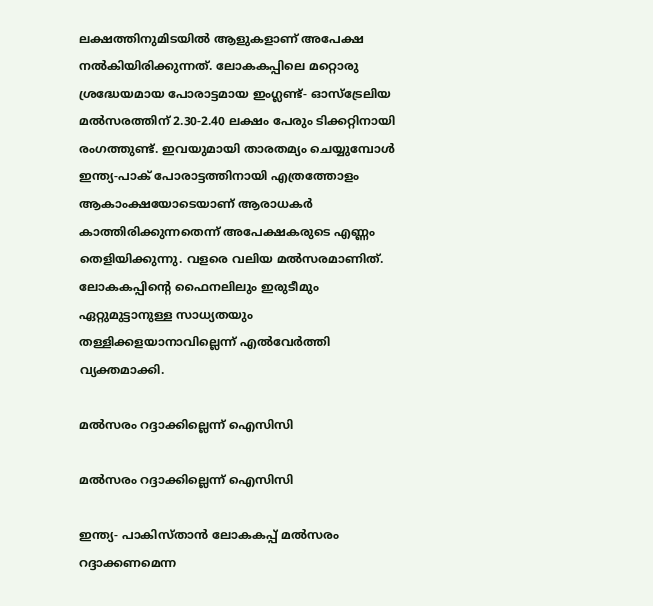ലക്ഷത്തിനുമിടയില്‍ ആളുകളാണ് അപേക്ഷ നല്‍കിയിരിക്കുന്നത്. ലോകകപ്പിലെ മറ്റൊരു ശ്രദ്ധേയമായ പോരാട്ടമായ ഇംഗ്ലണ്ട്- ഓസ്‌ട്രേലിയ മല്‍സരത്തിന് 2.30-2.40 ലക്ഷം പേരും ടിക്കറ്റിനായി രംഗത്തുണ്ട്. ഇവയുമായി താരതമ്യം ചെയ്യുമ്പോള്‍ ഇന്ത്യ-പാക് പോരാട്ടത്തിനായി എത്രത്തോളം ആകാംക്ഷയോടെയാണ് ആരാധകര്‍ കാത്തിരിക്കുന്നതെന്ന് അപേക്ഷകരുടെ എണ്ണം തെളിയിക്കുന്നു. വളരെ വലിയ മല്‍സരമാണിത്. ലോകകപ്പിന്റെ ഫൈനലിലും ഇരുടീമും ഏറ്റുമുട്ടാനുള്ള സാധ്യതയും തള്ളിക്കളയാനാവില്ലെന്ന് എല്‍വേര്‍ത്തി വ്യക്തമാക്കി.

മല്‍സരം റദ്ദാക്കില്ലെന്ന് ഐസിസി

മല്‍സരം റദ്ദാക്കില്ലെന്ന് ഐസിസി

ഇന്ത്യ- പാകിസ്താന്‍ ലോകകപ്പ് മല്‍സരം റദ്ദാക്കണമെന്ന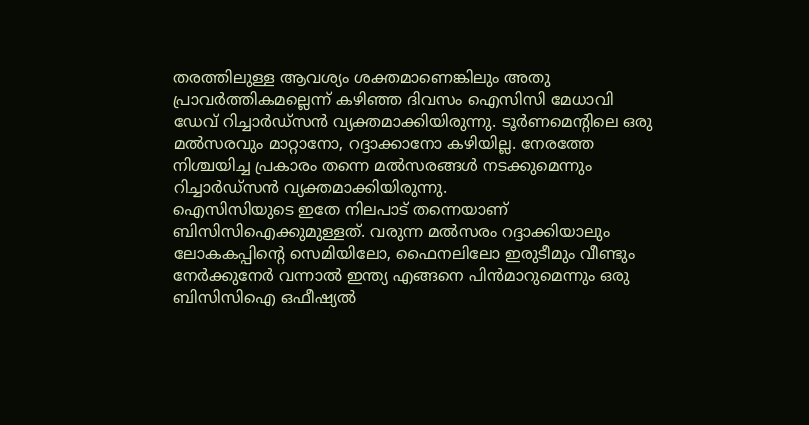തരത്തിലുള്ള ആവശ്യം ശക്തമാണെങ്കിലും അതു പ്രാവര്‍ത്തികമല്ലെന്ന് കഴിഞ്ഞ ദിവസം ഐസിസി മേധാവി ഡേവ് റിച്ചാര്‍ഡ്‌സന്‍ വ്യക്തമാക്കിയിരുന്നു. ടൂര്‍ണമെന്റിലെ ഒരു മല്‍സരവും മാറ്റാനോ, റദ്ദാക്കാനോ കഴിയില്ല. നേരത്തേ നിശ്ചയിച്ച പ്രകാരം തന്നെ മല്‍സരങ്ങള്‍ നടക്കുമെന്നും റിച്ചാര്‍ഡ്‌സന്‍ വ്യക്തമാക്കിയിരുന്നു.
ഐസിസിയുടെ ഇതേ നിലപാട് തന്നെയാണ് ബിസിസിഐക്കുമുള്ളത്. വരുന്ന മല്‍സരം റദ്ദാക്കിയാലും ലോകകപ്പിന്റെ സെമിയിലോ, ഫൈനലിലോ ഇരുടീമും വീണ്ടും നേര്‍ക്കുനേര്‍ വന്നാല്‍ ഇന്ത്യ എങ്ങനെ പിന്‍മാറുമെന്നും ഒരു ബിസിസിഐ ഒഫീഷ്യല്‍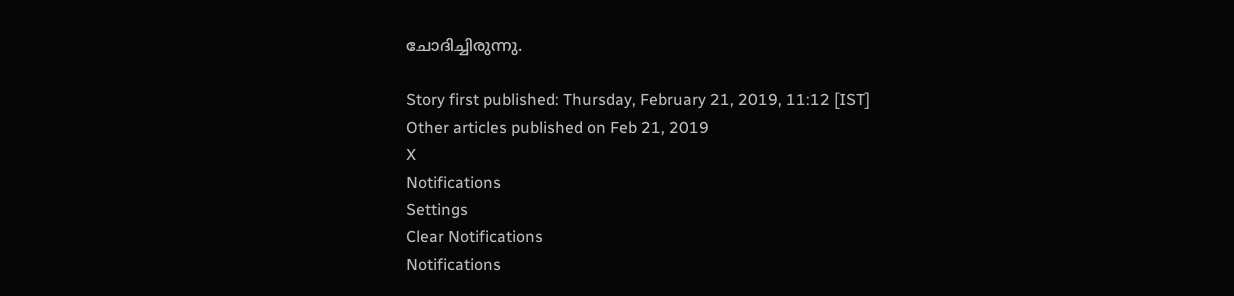ചോദിച്ചിരുന്നു.

Story first published: Thursday, February 21, 2019, 11:12 [IST]
Other articles published on Feb 21, 2019
X
Notifications
Settings
Clear Notifications
Notifications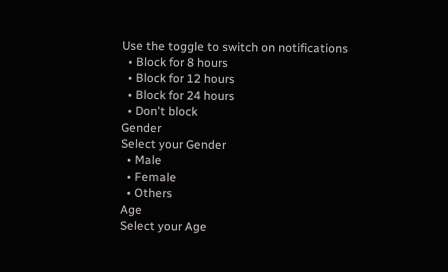Use the toggle to switch on notifications
  • Block for 8 hours
  • Block for 12 hours
  • Block for 24 hours
  • Don't block
Gender
Select your Gender
  • Male
  • Female
  • Others
Age
Select your Age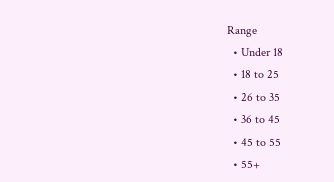Range
  • Under 18
  • 18 to 25
  • 26 to 35
  • 36 to 45
  • 45 to 55
  • 55+